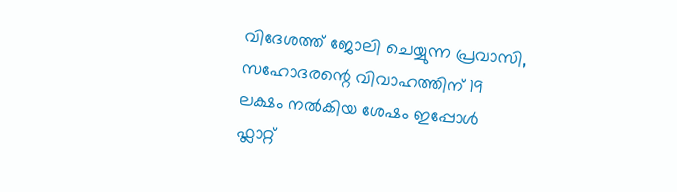വിദേശത്ത് ജോലി ചെയ്യുന്ന പ്രവാസി, സഹോദരന്റെ വിവാഹത്തിന് 19 ലക്ഷം നൽകിയ ശേഷം ഇപ്പോൾ ഫ്ലാറ്റ്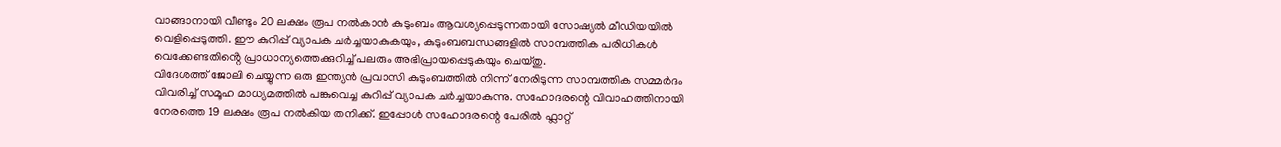വാങ്ങാനായി വീണ്ടും 20 ലക്ഷം രൂപ നൽകാൻ കുടുംബം ആവശ്യപ്പെടുന്നതായി സോഷ്യൽ മീഡിയയിൽ വെളിപ്പെടുത്തി. ഈ കുറിപ്പ് വ്യാപക ചർച്ചയാകുകയും, കുടുംബബന്ധങ്ങളിൽ സാമ്പത്തിക പരിധികൾ വെക്കേണ്ടതിൻ്റെ പ്രാധാന്യത്തെക്കുറിച്ച് പലരും അഭിപ്രായപ്പെടുകയും ചെയ്തു.
വിദേശത്ത് ജോലി ചെയ്യുന്ന ഒരു ഇന്ത്യൻ പ്രവാസി കുടുംബത്തിൽ നിന്ന് നേരിടുന്ന സാമ്പത്തിക സമ്മർദം വിവരിച്ച് സമൂഹ മാധ്യമത്തിൽ പങ്കുവെച്ച കുറിപ്പ് വ്യാപക ചർച്ചയാകുന്നു. സഹോദരന്റെ വിവാഹത്തിനായി നേരത്തെ 19 ലക്ഷം രൂപ നൽകിയ തനിക്ക്. ഇപ്പോൾ സഹോദരന്റെ പേരിൽ ഫ്ലാറ്റ്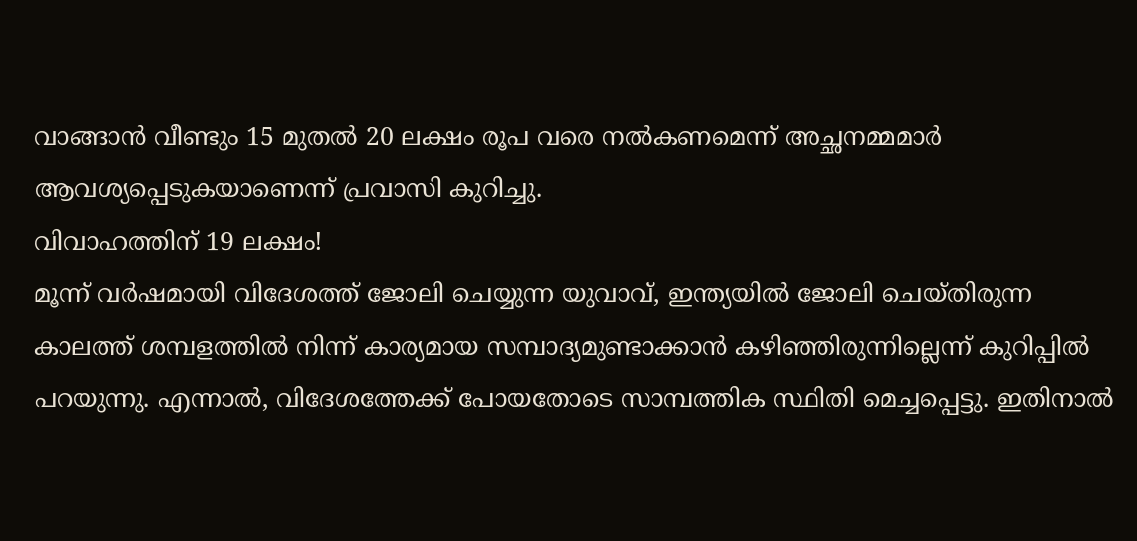വാങ്ങാൻ വീണ്ടും 15 മുതൽ 20 ലക്ഷം രൂപ വരെ നൽകണമെന്ന് അച്ഛനമ്മമാർ ആവശ്യപ്പെടുകയാണെന്ന് പ്രവാസി കുറിച്ചു.
വിവാഹത്തിന് 19 ലക്ഷം!
മൂന്ന് വർഷമായി വിദേശത്ത് ജോലി ചെയ്യുന്ന യുവാവ്, ഇന്ത്യയിൽ ജോലി ചെയ്തിരുന്ന കാലത്ത് ശമ്പളത്തിൽ നിന്ന് കാര്യമായ സമ്പാദ്യമുണ്ടാക്കാൻ കഴിഞ്ഞിരുന്നില്ലെന്ന് കുറിപ്പിൽ പറയുന്നു. എന്നാൽ, വിദേശത്തേക്ക് പോയതോടെ സാമ്പത്തിക സ്ഥിതി മെച്ചപ്പെട്ടു. ഇതിനാൽ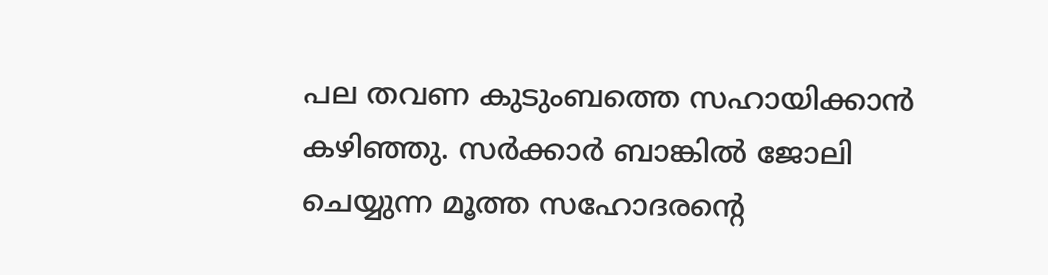പല തവണ കുടുംബത്തെ സഹായിക്കാൻ കഴിഞ്ഞു. സർക്കാർ ബാങ്കിൽ ജോലി ചെയ്യുന്ന മൂത്ത സഹോദരന്റെ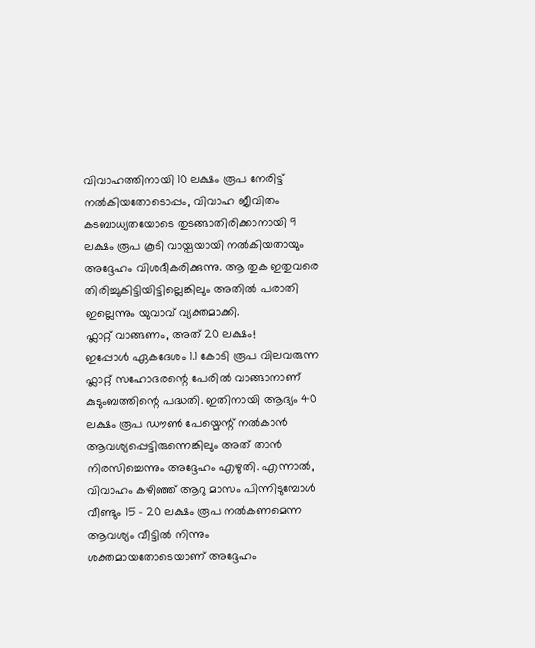വിവാഹത്തിനായി 10 ലക്ഷം രൂപ നേരിട്ട് നൽകിയതോടൊപ്പം, വിവാഹ ജീവിതം കടബാധ്യതയോടെ തുടങ്ങാതിരിക്കാനായി 9 ലക്ഷം രൂപ കൂടി വായ്പയായി നൽകിയതായും അദ്ദേഹം വിശദീകരിക്കുന്നു. ആ തുക ഇതുവരെ തിരിച്ചുകിട്ടിയിട്ടില്ലെങ്കിലും അതിൽ പരാതി ഇല്ലെന്നും യുവാവ് വ്യക്തമാക്കി.
ഫ്ലാറ്റ് വാങ്ങണം, അത് 20 ലക്ഷം!
ഇപ്പോൾ ഏകദേശം 1.1 കോടി രൂപ വിലവരുന്ന ഫ്ലാറ്റ് സഹോദരന്റെ പേരിൽ വാങ്ങാനാണ് കുടുംബത്തിന്റെ പദ്ധതി. ഇതിനായി ആദ്യം 40 ലക്ഷം രൂപ ഡൗൺ പേയ്മെന്റ് നൽകാൻ ആവശ്യപ്പെട്ടിരുന്നെങ്കിലും അത് താൻ നിരസിച്ചെന്നും അദ്ദേഹം എഴുതി. എന്നാൽ, വിവാഹം കഴിഞ്ഞ് ആറു മാസം പിന്നിടുമ്പോൾ വീണ്ടും 15 – 20 ലക്ഷം രൂപ നൽകണമെന്ന ആവശ്യം വീട്ടിൽ നിന്നും ശക്തമായതോടെയാണ് അദ്ദേഹം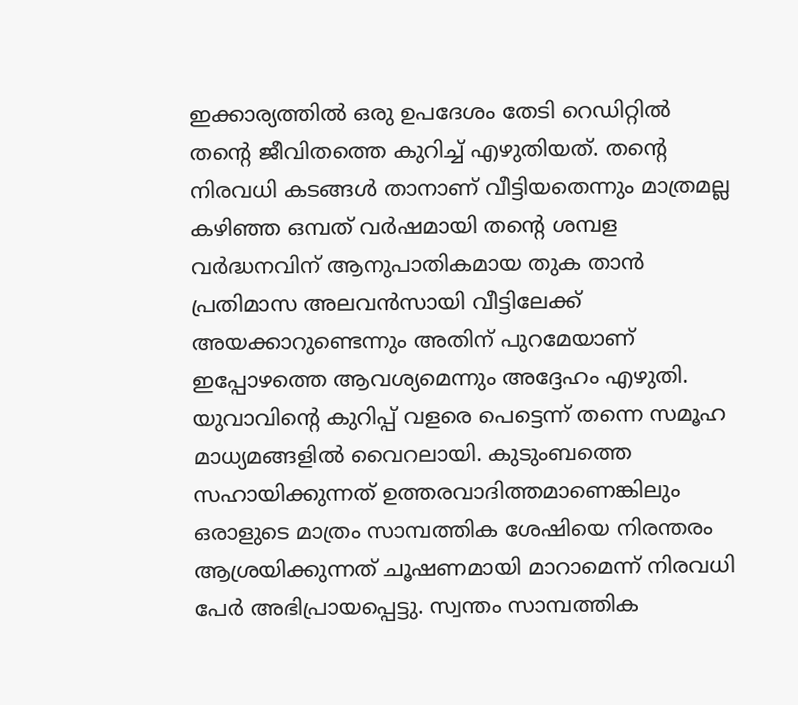ഇക്കാര്യത്തിൽ ഒരു ഉപദേശം തേടി റെഡിറ്റിൽ തന്റെ ജീവിതത്തെ കുറിച്ച് എഴുതിയത്. തന്റെ നിരവധി കടങ്ങൾ താനാണ് വീട്ടിയതെന്നും മാത്രമല്ല കഴിഞ്ഞ ഒമ്പത് വർഷമായി തന്റെ ശമ്പള വർദ്ധനവിന് ആനുപാതികമായ തുക താൻ പ്രതിമാസ അലവൻസായി വീട്ടിലേക്ക് അയക്കാറുണ്ടെന്നും അതിന് പുറമേയാണ് ഇപ്പോഴത്തെ ആവശ്യമെന്നും അദ്ദേഹം എഴുതി.
യുവാവിന്റെ കുറിപ്പ് വളരെ പെട്ടെന്ന് തന്നെ സമൂഹ മാധ്യമങ്ങളിൽ വൈറലായി. കുടുംബത്തെ സഹായിക്കുന്നത് ഉത്തരവാദിത്തമാണെങ്കിലും ഒരാളുടെ മാത്രം സാമ്പത്തിക ശേഷിയെ നിരന്തരം ആശ്രയിക്കുന്നത് ചൂഷണമായി മാറാമെന്ന് നിരവധി പേർ അഭിപ്രായപ്പെട്ടു. സ്വന്തം സാമ്പത്തിക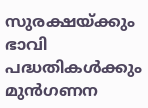സുരക്ഷയ്ക്കും ഭാവി പദ്ധതികൾക്കും മുൻഗണന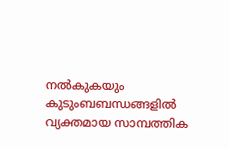നൽകുകയും കുടുംബബന്ധങ്ങളിൽ വ്യക്തമായ സാമ്പത്തിക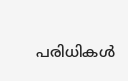പരിധികൾ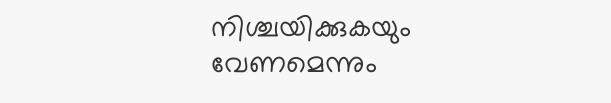നിശ്ചയിക്കുകയും വേണമെന്നും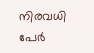നിരവധി പേർ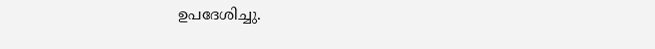ഉപദേശിച്ചു.